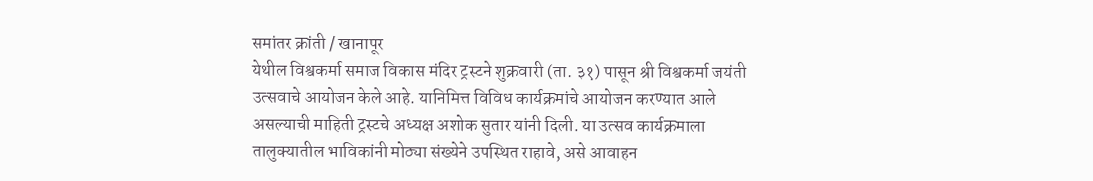समांतर क्रांती / खानापूर
येथील विश्वकर्मा समाज विकास मंदिर ट्रस्टने शुक्रवारी (ता. ३१) पासून श्री विश्वकर्मा जयंती उत्सवाचे आयोजन केले आहे. यानिमित्त विविध कार्यक्रमांचे आयोजन करण्यात आले असल्याची माहिती ट्रस्टचे अध्यक्ष अशोक सुतार यांनी दिली. या उत्सव कार्यक्रमाला तालुक्यातील भाविकांनी मोठ्या संख्येने उपस्थित राहावे, असे आवाहन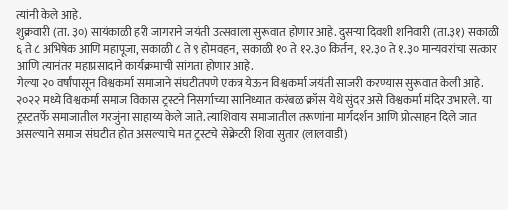त्यांनी केले आहे.
शुक्रवारी (ता. ३०) सायंकाळी हरी जागराने जयंती उत्सवाला सुरूवात होणार आहे. दुसऱ्या दिवशी शनिवारी (ता.३१) सकाळी ६ ते ८ अभिषेक आणि महापूजा, सकाळी ८ ते ९ होमवहन, सकाळी १० ते १२.३० किर्तन, १२.३० ते १.३० मान्यवरांचा सत्कार आणि त्यानंतर महाप्रसादाने कार्यक्रमाची सांगता होणार आहे.
गेल्या २० वर्षांपासून विश्वकर्मा समाजाने संघटीतपणे एकत्र येऊन विश्वकर्मा जयंती साजरी करण्यास सुरूवात केली आहे. २०२२ मध्ये विश्वकर्मा समाज विकास ट्रस्टने निसर्गाच्या सानिध्यात करंबळ क्रॉस येथे सुंदर असे विश्वकर्मा मंदिर उभारले. या ट्रस्टतर्फे समाजातील गरजुंना साहाय्य केले जाते. त्याशिवाय समाजातील तरूणांना मार्गदर्शन आणि प्रोत्साहन दिले जात असल्याने समाज संघटीत होत असल्याचे मत ट्रस्टचे सेक्रेटरी शिवा सुतार (लालवाडी)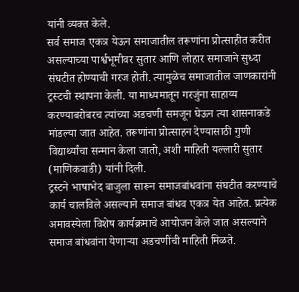यांनी व्यक्त केले.
सर्व समाज एकत्र येऊन समाजातील तरूणांना प्रोत्साहीत करीत असल्याच्या पार्श्वभूमीवर सुतार आणि लोहार समाजाने सुध्दा संघटीत होण्याची गरज होती. त्यामुळेच समाजातील जाणकारांनी ट्रस्टची स्थापना केली. या माध्यमातून गरजुंना साहाय्य करण्याबरोबरच त्यांच्या अडचणी समजून घेऊन त्या शासनाकडे मांडल्या जात आहेत. तरूणांना प्रोत्साहन देण्यासाठी गुणी विद्यार्थ्यांचा सन्मान केला जातो, अशी माहिती यल्लारी सुतार (माणिकवाडी) यांनी दिली.
ट्रस्टने भाषाभेद बाजुला सारून समाजबांधवांना संघटीत करण्याचे कार्य चालविले असल्याने समाज बांधव एकत्र येत आहेत. प्रत्येक अमावस्येला विशेष कार्यक्रमाचे आयोजन केले जात असल्याने समाज बांधवांना येणाऱ्या अडचणींची माहिती मिळते.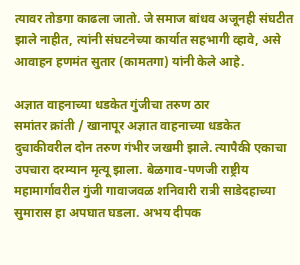त्यावर तोडगा काढला जातो. जे समाज बांधव अजूनही संघटीत झाले नाहीत, त्यांनी संघटनेच्या कार्यात सहभागी व्हावे, असे आवाहन हणमंत सुतार (कामतगा) यांनी केले आहे.

अज्ञात वाहनाच्या धडकेत गुंजीचा तरुण ठार
समांतर क्रांती / खानापूर अज्ञात वाहनाच्या धडकेत दुचाकीवरील दोन तरुण गंभीर जखमी झाले. त्यापैकी एकाचा उपचारा दरम्यान मृत्यू झाला. बेळगाव-पणजी राष्ट्रीय महामार्गावरील गुंजी गावाजवळ शनिवारी रात्री साडेदहाच्या सुमारास हा अपघात घडला. अभय दीपक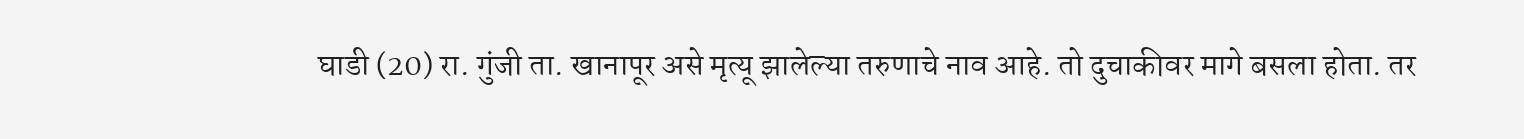घाडी (20) रा. गुंजी ता. खानापूर असे मृत्यू झालेल्या तरुणाचे नाव आहे. तो दुचाकीवर मागे बसला होता. तर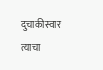दुचाकीस्वार त्याचा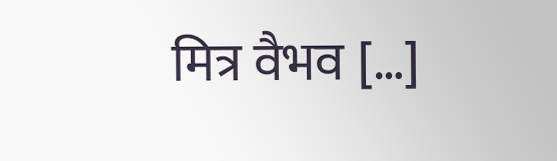मित्र वैभव […]